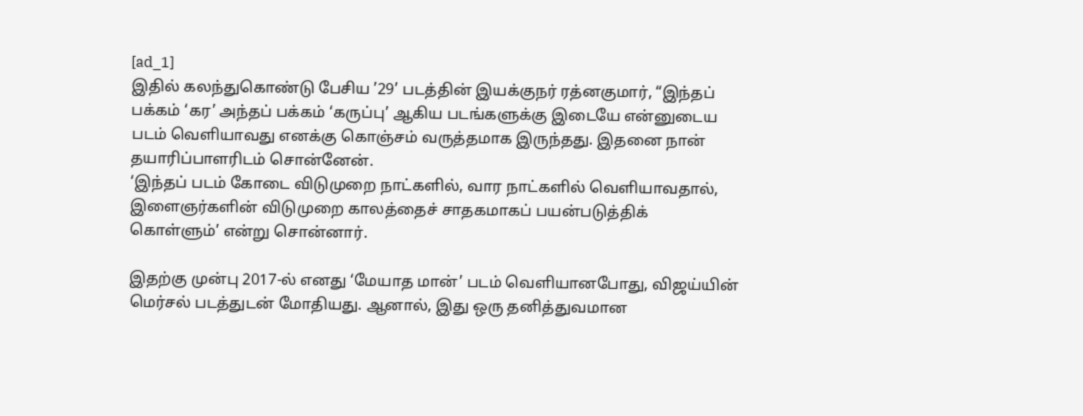[ad_1]
இதில் கலந்துகொண்டு பேசிய ’29’ படத்தின் இயக்குநர் ரத்னகுமார், “இந்தப் பக்கம் ‘கர’ அந்தப் பக்கம் ‘கருப்பு’ ஆகிய படங்களுக்கு இடையே என்னுடைய படம் வெளியாவது எனக்கு கொஞ்சம் வருத்தமாக இருந்தது. இதனை நான் தயாரிப்பாளரிடம் சொன்னேன்.
‘இந்தப் படம் கோடை விடுமுறை நாட்களில், வார நாட்களில் வெளியாவதால், இளைஞர்களின் விடுமுறை காலத்தைச் சாதகமாகப் பயன்படுத்திக் கொள்ளும்’ என்று சொன்னார்.

இதற்கு முன்பு 2017-ல் எனது ‘மேயாத மான்’ படம் வெளியானபோது, விஜய்யின் மெர்சல் படத்துடன் மோதியது. ஆனால், இது ஒரு தனித்துவமான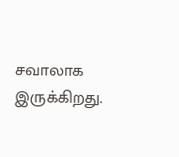சவாலாக இருக்கிறது.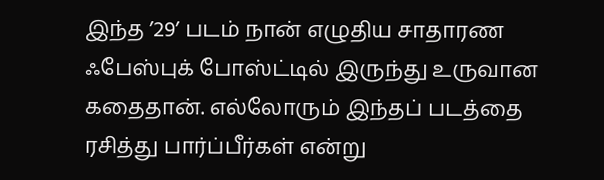இந்த ’29’ படம் நான் எழுதிய சாதாரண ஃபேஸ்புக் போஸ்ட்டில் இருந்து உருவான கதைதான். எல்லோரும் இந்தப் படத்தை ரசித்து பார்ப்பீர்கள் என்று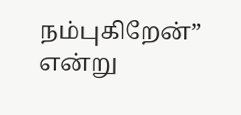நம்புகிறேன்” என்று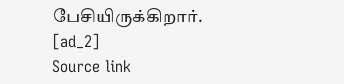பேசியிருக்கிறார்.
[ad_2]
Source link